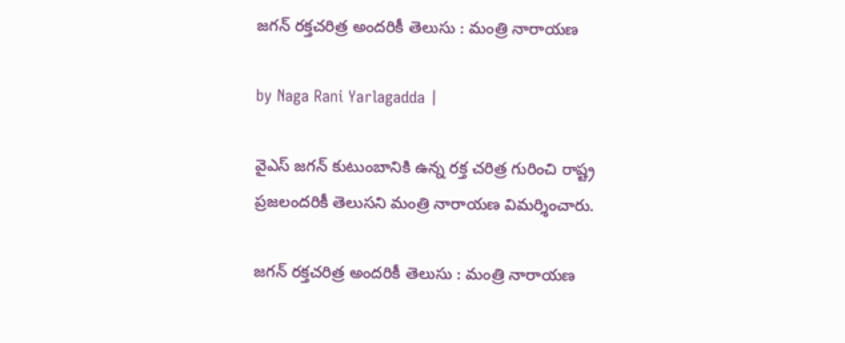జగన్ రక్తచరిత్ర అందరికీ తెలుసు : మంత్రి నారాయణ

by Naga Rani Yarlagadda |

వైఎస్ జగన్ కుటుంబానికి ఉన్న రక్త చరిత్ర గురించి రాష్ట్ర ప్రజలందరికీ తెలుసని మంత్రి నారాయణ విమర్శించారు.

జగన్ రక్తచరిత్ర అందరికీ తెలుసు : మంత్రి నారాయణ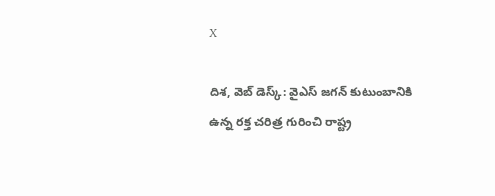X

దిశ, వెబ్ డెస్క్: వైఎస్ జగన్ కుటుంబానికి ఉన్న రక్త చరిత్ర గురించి రాష్ట్ర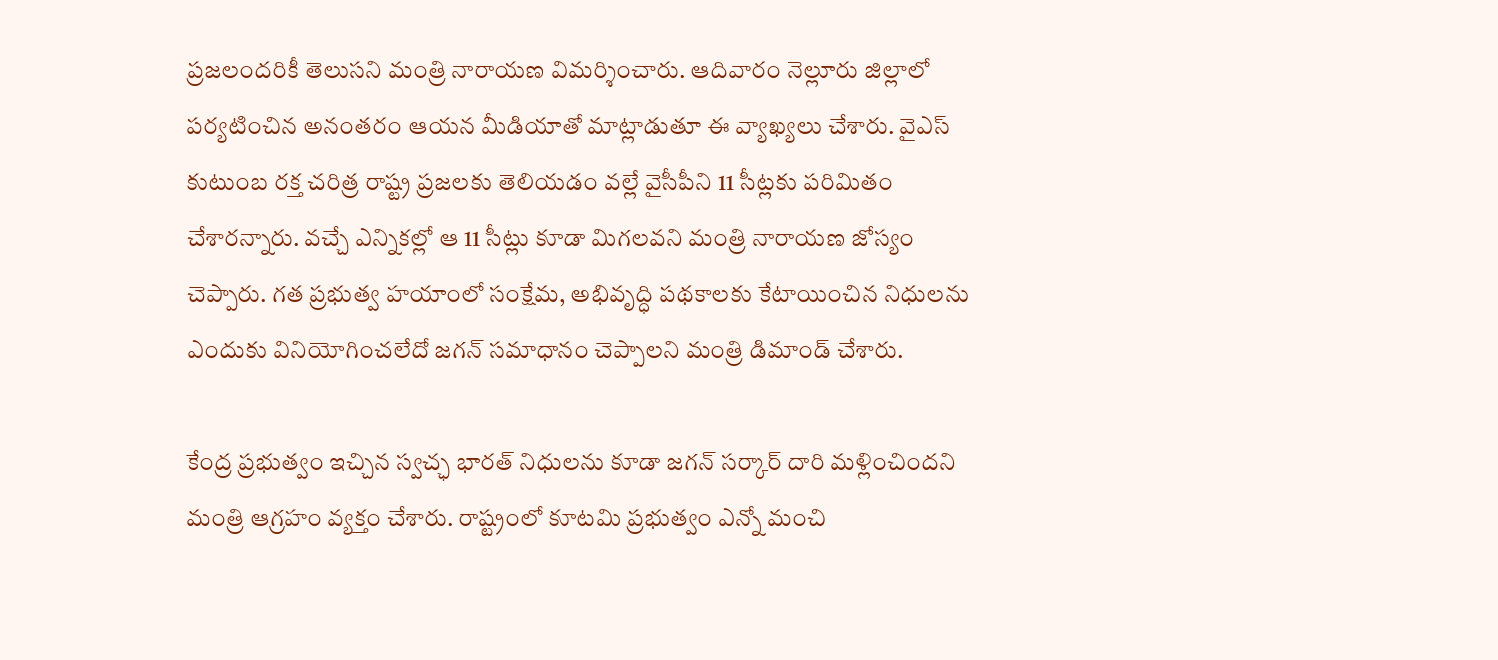ప్రజలందరికీ తెలుసని మంత్రి నారాయణ విమర్శించారు. ఆదివారం నెల్లూరు జిల్లాలో పర్యటించిన అనంతరం ఆయన మీడియాతో మాట్లాడుతూ ఈ వ్యాఖ్యలు చేశారు. వైఎస్ కుటుంబ రక్త చరిత్ర రాష్ట్ర ప్రజలకు తెలియడం వల్లే వైసీపీని 11 సీట్లకు పరిమితం చేశారన్నారు. వచ్చే ఎన్నికల్లో ఆ 11 సీట్లు కూడా మిగలవని మంత్రి నారాయణ జోస్యం చెప్పారు. గత ప్రభుత్వ హయాంలో సంక్షేమ, అభివృద్ధి పథకాలకు కేటాయించిన నిధులను ఎందుకు వినియోగించలేదో జగన్ సమాధానం చెప్పాలని మంత్రి డిమాండ్ చేశారు.

కేంద్ర ప్రభుత్వం ఇచ్చిన స్వచ్ఛ భారత్ నిధులను కూడా జగన్ సర్కార్ దారి మళ్లించిందని మంత్రి ఆగ్రహం వ్యక్తం చేశారు. రాష్ట్రంలో కూటమి ప్రభుత్వం ఎన్నో మంచి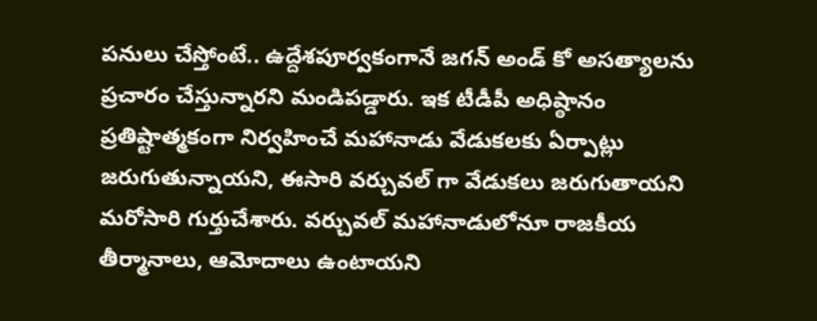పనులు చేస్తోంటే.. ఉద్దేశపూర్వకంగానే జగన్ అండ్ కో అసత్యాలను ప్రచారం చేస్తున్నారని మండిపడ్డారు. ఇక టీడీపీ అధిష్ఠానం ప్రతిష్టాత్మకంగా నిర్వహించే మహానాడు వేడుకలకు ఏర్పాట్లు జరుగుతున్నాయని, ఈసారి వర్చువల్ గా వేడుకలు జరుగుతాయని మరోసారి గుర్తుచేశారు. వర్చువల్ మహానాడులోనూ రాజకీయ తీర్మానాలు, ఆమోదాలు ఉంటాయని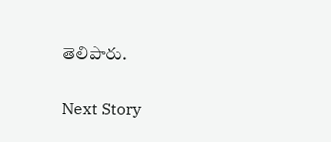తెలిపారు.

Next Story